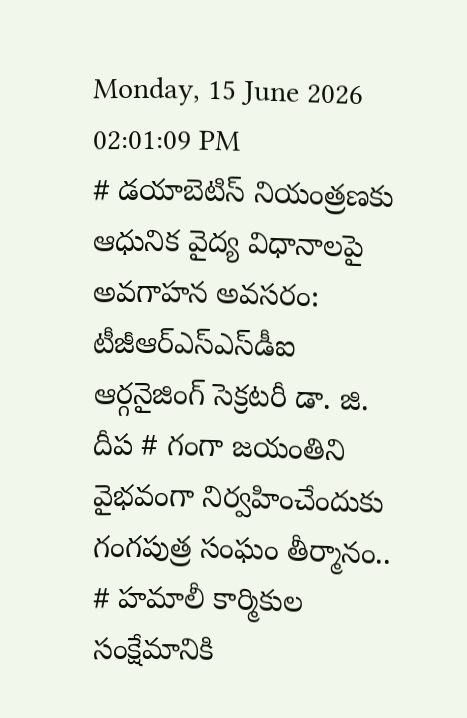Monday, 15 June 2026 02:01:09 PM
# డయాబెటిస్ నియంత్రణకు ఆధునిక వైద్య విధానాలపై అవగాహన అవసరం: టీజీఆర్‌ఎస్‌ఎస్‌డీఐ ఆర్గనైజింగ్ సెక్రటరీ డా. జి. దీప # గంగా జయంతిని వైభవంగా నిర్వహించేందుకు గంగపుత్ర సంఘం తీర్మానం.. # హమాలీ కార్మికుల సంక్షేమానికి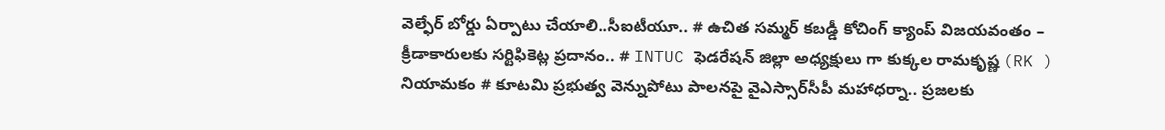వెల్ఫేర్ బోర్డు ఏర్పాటు చేయాలి..సీఐటీయూ.. # ఉచిత సమ్మర్ కబడ్డీ కోచింగ్ క్యాంప్ విజయవంతం – క్రీడాకారులకు సర్టిఫికెట్ల ప్రదానం.. # INTUC ఫెడరేషన్ జిల్లా అధ్యక్షులు గా కుక్కల రామకృష్ణ (RK ) నియామకం # కూటమి ప్రభుత్వ వెన్నుపోటు పాలనపై వైఎస్సార్‌సీపీ మహాధర్నా.. ప్రజలకు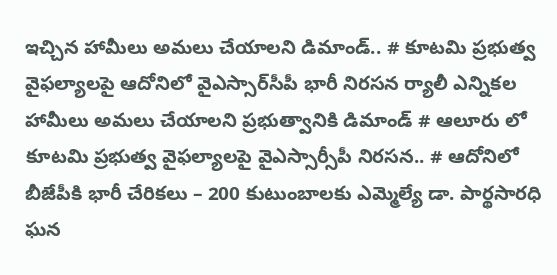ఇచ్చిన హామీలు అమలు చేయాలని డిమాండ్.. # కూటమి ప్రభుత్వ వైఫల్యాలపై ఆదోనిలో వైఎస్సార్‌సీపీ భారీ నిరసన ర్యాలీ ఎన్నికల హామీలు అమలు చేయాలని ప్రభుత్వానికి డిమాండ్ # ఆలూరు లో కూటమి ప్రభుత్వ వైఫల్యాలపై వైఎస్సార్సీపీ నిరసన.. # ఆదోనిలో బీజేపీకి భారీ చేరికలు – 200 కుటుంబాలకు ఎమ్మెల్యే డా. పార్థసారధి ఘన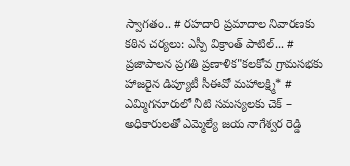స్వాగతం.. # రహదారి ప్రమాదాల నివారణకు కఠిన చర్యలు: ఎస్పీ విక్రాంత్ పాటిల్... # ప్రజాపాలన ప్రగతి ప్రణాళిక"కలకోవ గ్రామసభకు హాజరైన డిప్యూటీ సీఈవో మహాలక్ష్మి* # ఎమ్మిగనూరులో నీటి సమస్యలకు చెక్ – అధికారులతో ఎమ్మెల్యే జయ నాగేశ్వర రెడ్డి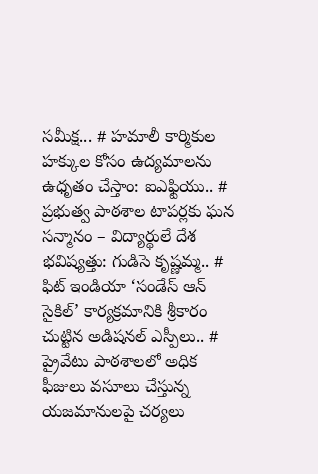సమీక్ష... # హమాలీ కార్మికుల హక్కుల కోసం ఉద్యమాలను ఉధృతం చేస్తాం: ఐఎఫ్టియు.. # ప్రభుత్వ పాఠశాల టాపర్లకు ఘన సన్మానం – విద్యార్థులే దేశ భవిష్యత్తు: గుడిసె కృష్ణమ్మ.. # ఫిట్ ఇండియా ‘సండేస్ ఆన్ సైకిల్’ కార్యక్రమానికి శ్రీకారం చుట్టిన అడిషనల్ ఎస్పీలు.. # ప్రైవేటు పాఠశాలలో అధిక ఫీజులు వసూలు చేస్తున్న యజమానులపై చర్యలు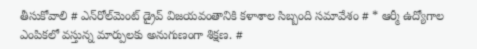తీసుకోవాలి # ఎన్‌రోల్‌మెంట్ డ్రైవ్ విజయవంతానికి కళాశాల సిబ్బంది సమావేశం # * ఆర్మీ ఉద్యోగాల ఎంపికలో వస్తున్న మార్పులకు అనుగుణంగా శిక్షణ. #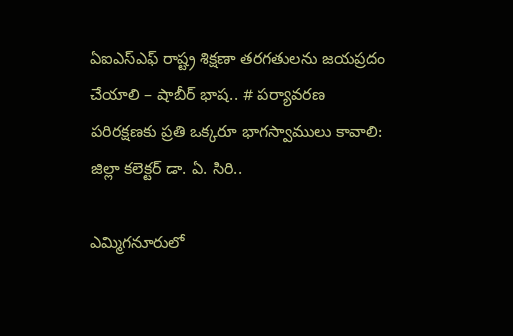ఏఐఎస్ఎఫ్ రాష్ట్ర శిక్షణా తరగతులను జయప్రదం చేయాలి – షాబీర్ భాష.. # పర్యావరణ పరిరక్షణకు ప్రతి ఒక్కరూ భాగస్వాములు కావాలి: జిల్లా కలెక్టర్ డా. ఏ. సిరి..

ఎమ్మిగనూరులో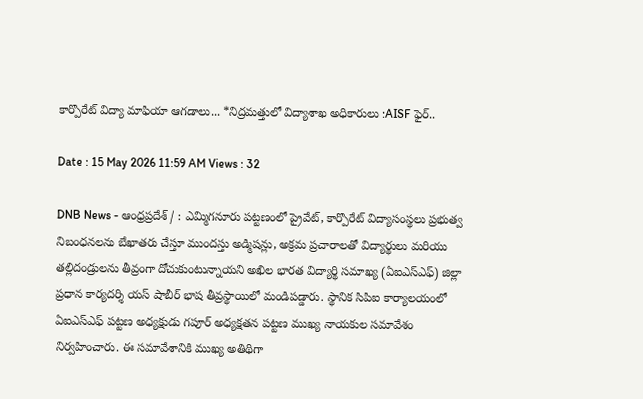కార్పొరేట్ విద్యా మాఫియా ఆగడాలు... *నిద్రమత్తులో విద్యాశాఖ అధికారులు :AISF ఫైర్..

Date : 15 May 2026 11:59 AM Views : 32

DNB News - ఆంధ్రప్రదేశ్ / : ఎమ్మిగనూరు పట్టణంలో ప్రైవేట్, కార్పొరేట్ విద్యాసంస్థలు ప్రభుత్వ నిబంధనలను బేఖాతరు చేస్తూ ముందస్తు అడ్మిషన్లు, అక్రమ ప్రచారాలతో విద్యార్థులు మరియు తల్లిదండ్రులను తీవ్రంగా దోచుకుంటున్నాయని అఖిల భారత విద్యార్థి సమాఖ్య (ఏఐఎస్ఎఫ్) జిల్లా ప్రధాన కార్యదర్శి యస్ షాబీర్ భాష తీవ్రస్థాయిలో మండిపడ్డారు. స్థానిక సిపిఐ కార్యాలయంలో ఏఐఎస్ఎఫ్ పట్టణ అధ్యక్షుడు గపూర్ అధ్యక్షతన పట్టణ ముఖ్య నాయకుల సమావేశం నిర్వహించారు. ఈ సమావేశానికి ముఖ్య అతిథిగా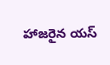హాజరైన యస్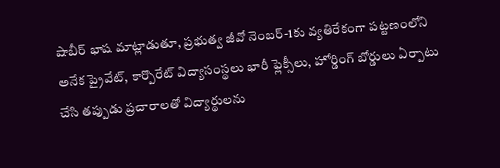షాబీర్ భాష మాట్లాడుతూ, ప్రభుత్వ జీవో నెంబర్-1కు వ్యతిరేకంగా పట్టణంలోని అనేక ప్రైవేట్, కార్పొరేట్ విద్యాసంస్థలు భారీ ఫ్లెక్సీలు, హోర్డింగ్ బోర్డులు ఏర్పాటు చేసి తప్పుడు ప్రచారాలతో విద్యార్థులను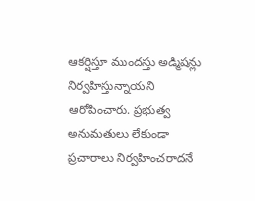ఆకర్షిస్తూ ముందస్తు అడ్మిషన్లు నిర్వహిస్తున్నాయని ఆరోపించారు. ప్రభుత్వ అనుమతులు లేకుండా ప్రచారాలు నిర్వహించరాదనే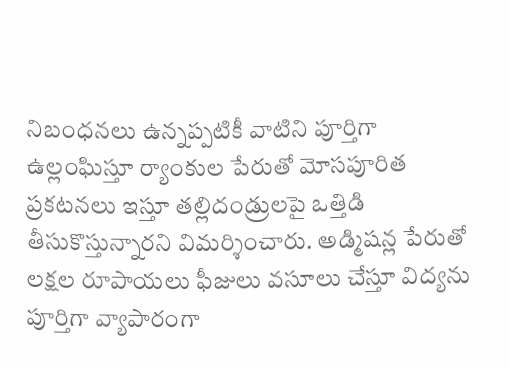నిబంధనలు ఉన్నప్పటికీ వాటిని పూర్తిగా ఉల్లంఘిస్తూ ర్యాంకుల పేరుతో మోసపూరిత ప్రకటనలు ఇస్తూ తల్లిదండ్రులపై ఒత్తిడి తీసుకొస్తున్నారని విమర్శించారు. అడ్మిషన్ల పేరుతో లక్షల రూపాయలు ఫీజులు వసూలు చేస్తూ విద్యను పూర్తిగా వ్యాపారంగా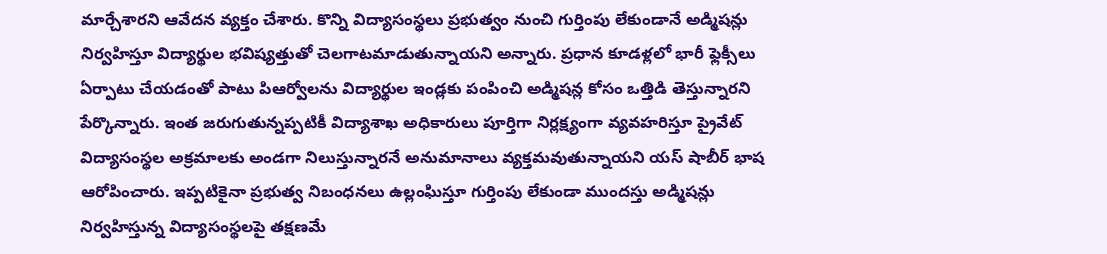మార్చేశారని ఆవేదన వ్యక్తం చేశారు. కొన్ని విద్యాసంస్థలు ప్రభుత్వం నుంచి గుర్తింపు లేకుండానే అడ్మిషన్లు నిర్వహిస్తూ విద్యార్థుల భవిష్యత్తుతో చెలగాటమాడుతున్నాయని అన్నారు. ప్రధాన కూడళ్లలో భారీ ఫ్లెక్సీలు ఏర్పాటు చేయడంతో పాటు పిఆర్వోలను విద్యార్థుల ఇండ్లకు పంపించి అడ్మిషన్ల కోసం ఒత్తిడి తెస్తున్నారని పేర్కొన్నారు. ఇంత జరుగుతున్నప్పటికీ విద్యాశాఖ అధికారులు పూర్తిగా నిర్లక్ష్యంగా వ్యవహరిస్తూ ప్రైవేట్ విద్యాసంస్థల అక్రమాలకు అండగా నిలుస్తున్నారనే అనుమానాలు వ్యక్తమవుతున్నాయని యస్ షాబీర్ భాష ఆరోపించారు. ఇప్పటికైనా ప్రభుత్వ నిబంధనలు ఉల్లంఘిస్తూ గుర్తింపు లేకుండా ముందస్తు అడ్మిషన్లు నిర్వహిస్తున్న విద్యాసంస్థలపై తక్షణమే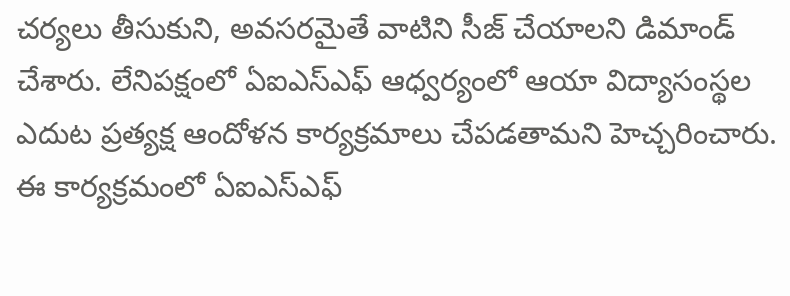చర్యలు తీసుకుని, అవసరమైతే వాటిని సీజ్ చేయాలని డిమాండ్ చేశారు. లేనిపక్షంలో ఏఐఎస్ఎఫ్ ఆధ్వర్యంలో ఆయా విద్యాసంస్థల ఎదుట ప్రత్యక్ష ఆందోళన కార్యక్రమాలు చేపడతామని హెచ్చరించారు. ఈ కార్యక్రమంలో ఏఐఎస్ఎఫ్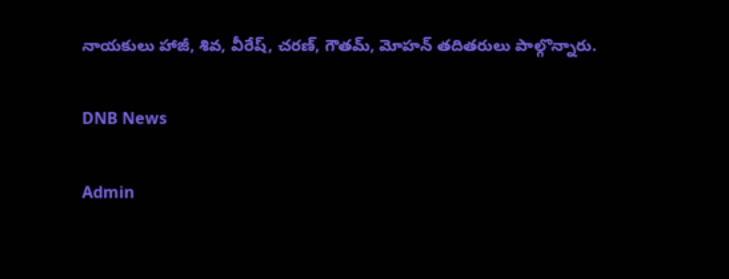నాయకులు హాజీ, శివ, వీరేష్, చరణ్, గౌతమ్, మోహన్ తదితరులు పాల్గొన్నారు.

DNB News

Admin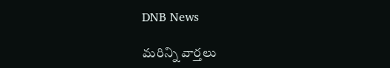DNB News

మరిన్ని వార్తలు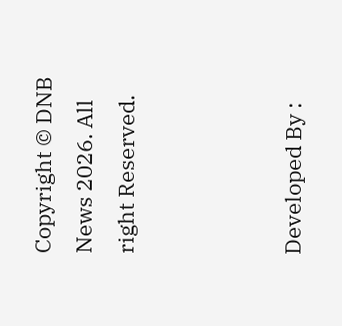Copyright © DNB News 2026. All right Reserved.



Developed By :